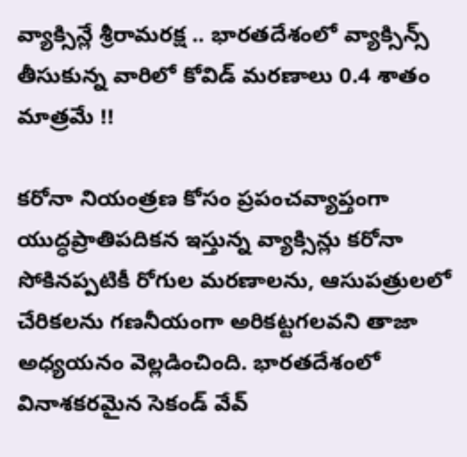వ్యాక్సిన్లే శ్రీరామరక్ష .. భారతదేశంలో వ్యాక్సిన్స్ తీసుకున్న వారిలో కోవిడ్ మరణాలు 0.4 శాతం మాత్రమే !!

కరోనా నియంత్రణ కోసం ప్రపంచవ్యాప్తంగా యుద్ధప్రాతిపదికన ఇస్తున్న వ్యాక్సిన్లు కరోనా సోకినప్పటికీ రోగుల మరణాలను, ఆసుపత్రులలో చేరికలను గణనీయంగా అరికట్టగలవని తాజా అధ్యయనం వెల్లడించింది. భారతదేశంలో వినాశకరమైన సెకండ్ వేవ్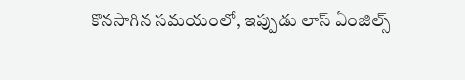కొనసాగిన సమయంలో, ఇప్పుడు లాస్ ఏంజిల్స్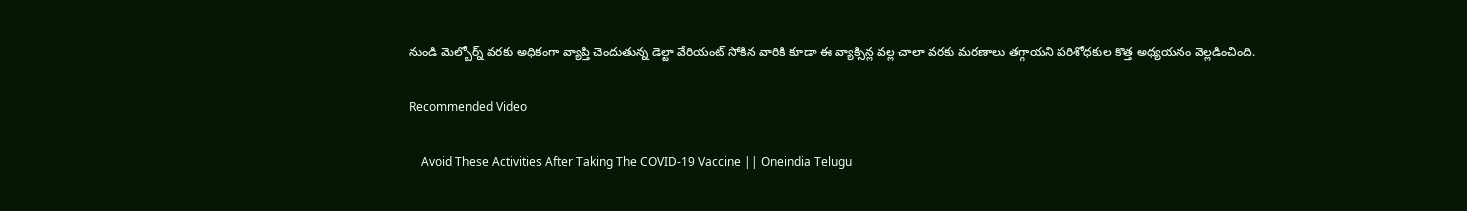నుండి మెల్బోర్న్ వరకు అధికంగా వ్యాప్తి చెందుతున్న డెల్టా వేరియంట్ సోకిన వారికి కూడా ఈ వ్యాక్సిన్ల వల్ల చాలా వరకు మరణాలు తగ్గాయని పరిశోధకుల కొత్త అధ్యయనం వెల్లడించింది.

Recommended Video

    Avoid These Activities After Taking The COVID-19 Vaccine || Oneindia Telugu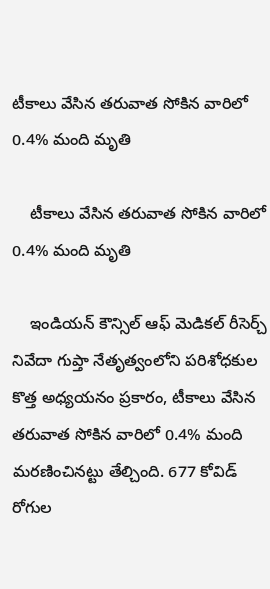టీకాలు వేసిన తరువాత సోకిన వారిలో 0.4% మంది మృతి

    టీకాలు వేసిన తరువాత సోకిన వారిలో 0.4% మంది మృతి

    ఇండియన్ కౌన్సిల్ ఆఫ్ మెడికల్ రీసెర్చ్ నివేదా గుప్తా నేతృత్వంలోని పరిశోధకుల కొత్త అధ్యయనం ప్రకారం, టీకాలు వేసిన తరువాత సోకిన వారిలో 0.4% మంది మరణించినట్టు తేల్చింది. 677 కోవిడ్ రోగుల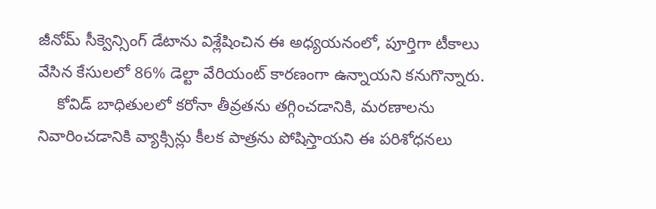జీనోమ్ సీక్వెన్సింగ్ డేటాను విశ్లేషించిన ఈ అధ్యయనంలో, పూర్తిగా టీకాలు వేసిన కేసులలో 86% డెల్టా వేరియంట్ కారణంగా ఉన్నాయని కనుగొన్నారు.
    కోవిడ్ బాధితులలో కరోనా తీవ్రతను తగ్గించడానికి, మరణాలను నివారించడానికి వ్యాక్సిన్లు కీలక పాత్రను పోషిస్తాయని ఈ పరిశోధనలు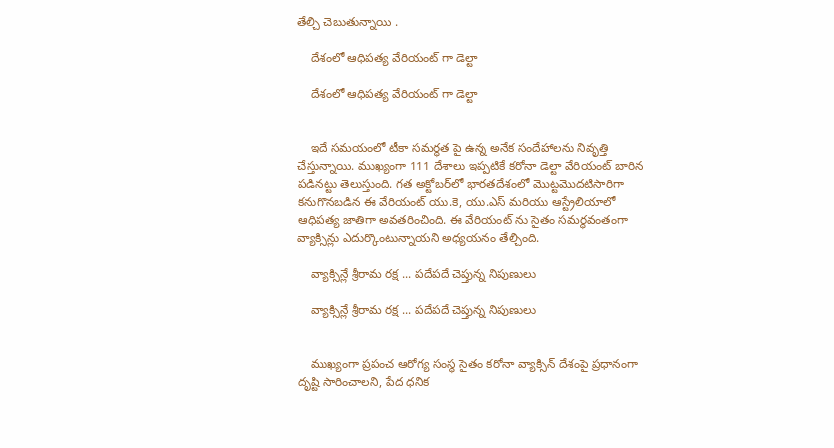తేల్చి చెబుతున్నాయి .

    దేశంలో ఆధిపత్య వేరియంట్ గా డెల్టా

    దేశంలో ఆధిపత్య వేరియంట్ గా డెల్టా


    ఇదే సమయంలో టీకా సమర్థత పై ఉన్న అనేక సందేహాలను నివృత్తి చేస్తున్నాయి. ముఖ్యంగా 111 దేశాలు ఇప్పటికే కరోనా డెల్టా వేరియంట్ బారిన పడినట్టు తెలుస్తుంది. గత అక్టోబర్‌లో భారతదేశంలో మొట్టమొదటిసారిగా కనుగొనబడిన ఈ వేరియంట్ యు.కె, యు.ఎస్ మరియు ఆస్ట్రేలియాలో ఆధిపత్య జాతిగా అవతరించింది. ఈ వేరియంట్ ను సైతం సమర్థవంతంగా వ్యాక్సిన్లు ఎదుర్కొంటున్నాయని అధ్యయనం తేల్చింది.

    వ్యాక్సిన్లే శ్రీరామ రక్ష ... పదేపదే చెప్తున్న నిపుణులు

    వ్యాక్సిన్లే శ్రీరామ రక్ష ... పదేపదే చెప్తున్న నిపుణులు


    ముఖ్యంగా ప్రపంచ ఆరోగ్య సంస్థ సైతం కరోనా వ్యాక్సిన్ దేశంపై ప్రధానంగా దృష్టి సారించాలని, పేద ధనిక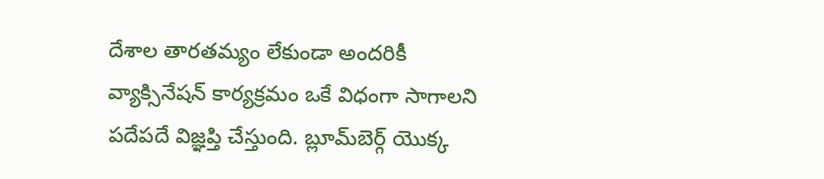దేశాల తారతమ్యం లేకుండా అందరికీ వ్యాక్సినేషన్ కార్యక్రమం ఒకే విధంగా సాగాలని పదేపదే విజ్ఞప్తి చేస్తుంది. బ్లూమ్‌బెర్గ్ యొక్క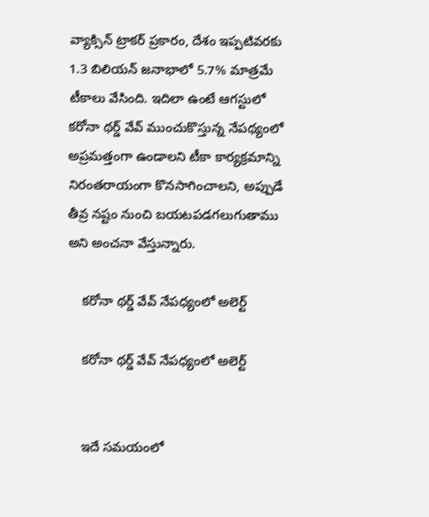వ్యాక్సిన్ ట్రాకర్ ప్రకారం, దేశం ఇప్పటివరకు 1.3 బిలియన్ జనాభాలో 5.7% మాత్రమే టీకాలు వేసింది. ఇదిలా ఉంటే ఆగస్టులో కరోనా థర్డ్ వేవ్ ముంచుకొస్తున్న నేపథ్యంలో అప్రమత్తంగా ఉండాలని టీకా కార్యక్రమాన్ని నిరంతరాయంగా కొనసాగించాలని, అప్పుడే తీవ్ర నష్టం నుంచి బయటపడగలుగుతాము అని అంచనా వేస్తున్నారు.

    కరోనా థర్డ్ వేవ్ నేపధ్యంలో అలెర్ట్

    కరోనా థర్డ్ వేవ్ నేపధ్యంలో అలెర్ట్


    ఇదే సమయంలో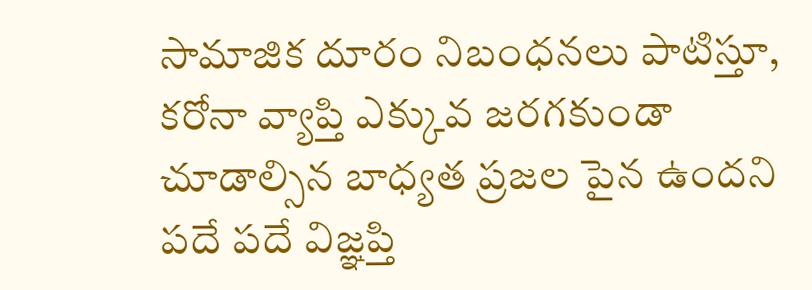సామాజిక దూరం నిబంధనలు పాటిస్తూ, కరోనా వ్యాప్తి ఎక్కువ జరగకుండా చూడాల్సిన బాధ్యత ప్రజల పైన ఉందని పదే పదే విజ్ఞప్తి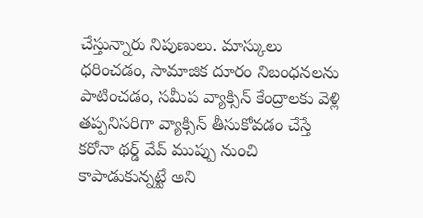చేస్తున్నారు నిపుణులు. మాస్కులు ధరించడం, సామాజిక దూరం నిబంధనలను పాటించడం, సమీప వ్యాక్సిన్ కేంద్రాలకు వెళ్లి తప్పనిసరిగా వ్యాక్సిన్ తీసుకోవడం చేస్తే కరోనా థర్డ్ వేవ్ ముప్పు నుంచి కాపాడుకున్నట్టే అని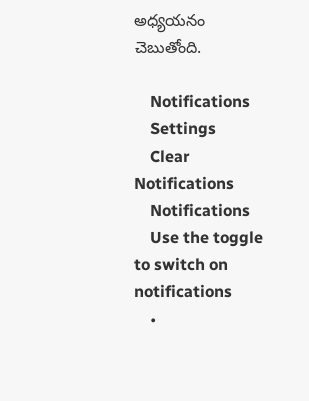అధ్యయనం చెబుతోంది.

    Notifications
    Settings
    Clear Notifications
    Notifications
    Use the toggle to switch on notifications
    •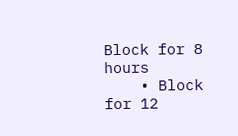Block for 8 hours
    • Block for 12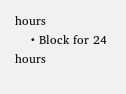hours
    • Block for 24 hours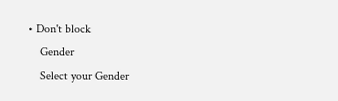• Don't block
    Gender
    Select your Gender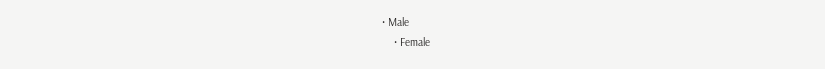• Male
    • Female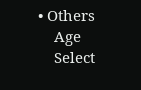• Others
    Age
    Select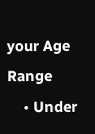your Age Range
    • Under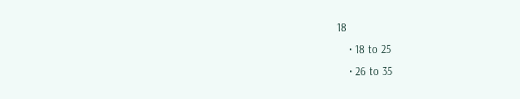18
    • 18 to 25
    • 26 to 35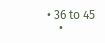• 36 to 45
    •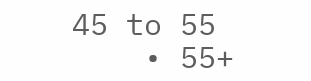45 to 55
    • 55+